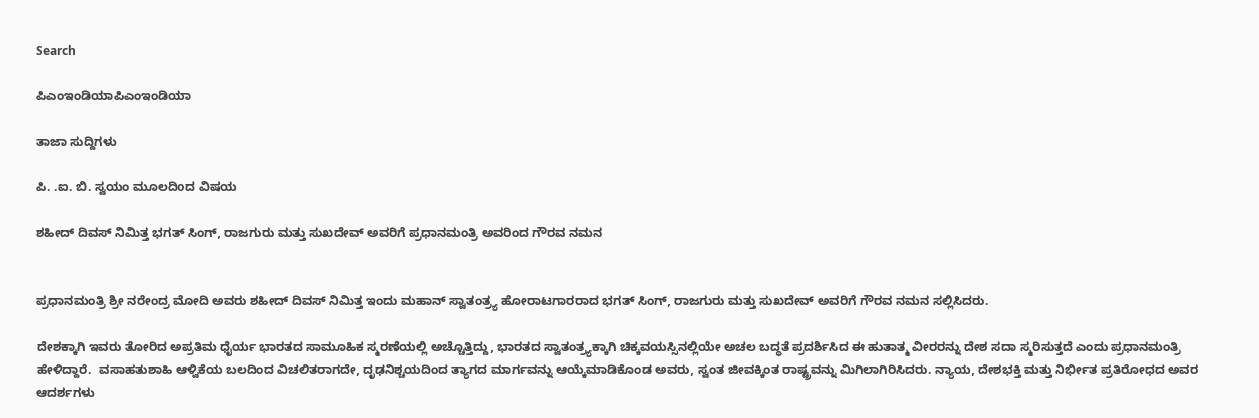Search

ಪಿಎಂಇಂಡಿಯಾಪಿಎಂಇಂಡಿಯಾ

ತಾಜಾ ಸುದ್ದಿಗಳು

ಪಿ. .ಐ. ಬಿ. ಸ್ವಯಂ ಮೂಲದಿoದ ವಿಷಯ

ಶಹೀದ್ ದಿವಸ್ ನಿಮಿತ್ತ ಭಗತ್ ಸಿಂಗ್, ರಾಜಗುರು ಮತ್ತು ಸುಖದೇವ್ ಅವರಿಗೆ ಪ್ರಧಾನಮಂತ್ರಿ ಅವರಿಂದ ಗೌರವ ನಮನ


ಪ್ರಧಾನಮಂತ್ರಿ ಶ್ರೀ ನರೇಂದ್ರ ಮೋದಿ ಅವರು ಶಹೀದ್ ದಿವಸ್ ನಿಮಿತ್ತ ಇಂದು ಮಹಾನ್ ಸ್ವಾತಂತ್ರ್ಯ ಹೋರಾಟಗಾರರಾದ ಭಗತ್ ಸಿಂಗ್, ರಾಜಗುರು ಮತ್ತು ಸುಖದೇವ್ ಅವರಿಗೆ ಗೌರವ ನಮನ ಸಲ್ಲಿಸಿದರು.

ದೇಶಕ್ಕಾಗಿ ಇವರು ತೋರಿದ ಅಪ್ರತಿಮ ಧೈರ್ಯ ಭಾರತದ ಸಾಮೂಹಿಕ ಸ್ಮರಣೆಯಲ್ಲಿ ಅಚ್ಚೊತ್ತಿದ್ದು, ಭಾರತದ ಸ್ವಾತಂತ್ರ್ಯಕ್ಕಾಗಿ ಚಿಕ್ಕವಯಸ್ಸಿನಲ್ಲಿಯೇ ಅಚಲ ಬದ್ಧತೆ ಪ್ರದರ್ಶಿಸಿದ ಈ ಹುತಾತ್ಮ ವೀರರನ್ನು ದೇಶ ಸದಾ ಸ್ಮರಿಸುತ್ತದೆ ಎಂದು ಪ್ರಧಾನಮಂತ್ರಿ ಹೇಳಿದ್ದಾರೆ.  ವಸಾಹತುಶಾಹಿ ಆಳ್ವಿಕೆಯ ಬಲದಿಂದ ವಿಚಲಿತರಾಗದೇ, ದೃಢನಿಶ್ಚಯದಿಂದ ತ್ಯಾಗದ ಮಾರ್ಗವನ್ನು ಆಯ್ಕೆಮಾಡಿಕೊಂಡ ಅವರು, ಸ್ವಂತ ಜೀವಕ್ಕಿಂತ ರಾಷ್ಟ್ರವನ್ನು ಮಿಗಿಲಾಗಿರಿಸಿದರು. ನ್ಯಾಯ, ದೇಶಭಕ್ತಿ ಮತ್ತು ನಿರ್ಭೀತ ಪ್ರತಿರೋಧದ ಅವರ ಆದರ್ಶಗಳು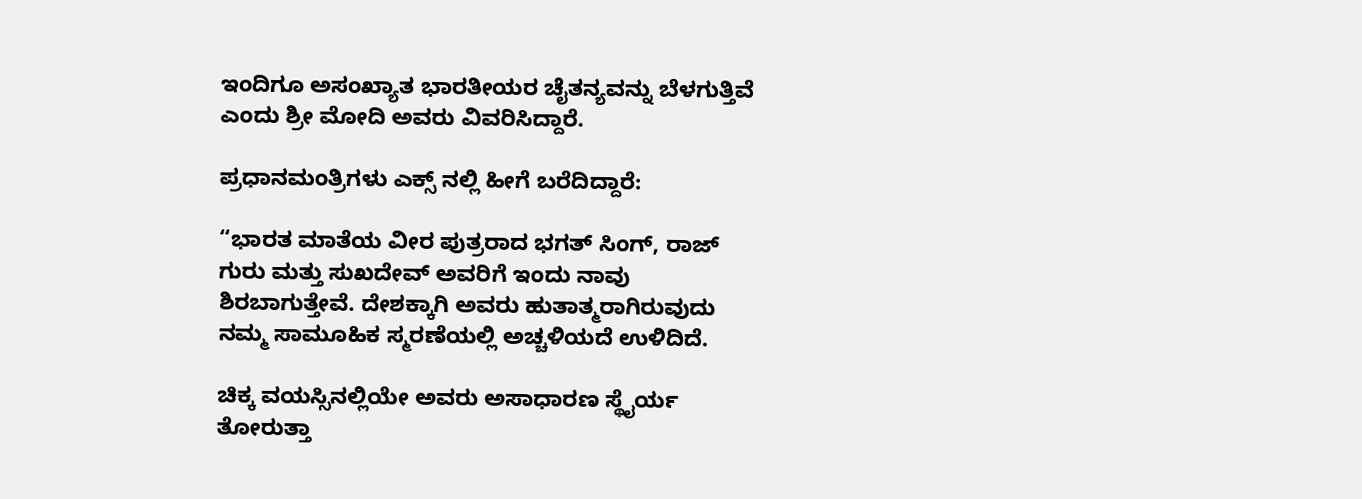ಇಂದಿಗೂ ಅಸಂಖ್ಯಾತ ಭಾರತೀಯರ ಚೈತನ್ಯವನ್ನು ಬೆಳಗುತ್ತಿವೆ ಎಂದು ಶ್ರೀ ಮೋದಿ ಅವರು ವಿವರಿಸಿದ್ದಾರೆ.

ಪ್ರಧಾನಮಂತ್ರಿಗಳು ಎಕ್ಸ್ ನಲ್ಲಿ ಹೀಗೆ ಬರೆದಿದ್ದಾರೆ:

“ಭಾರತ ಮಾತೆಯ ವೀರ ಪುತ್ರರಾದ ಭಗತ್ ಸಿಂಗ್, ರಾಜ್ ಗುರು ಮತ್ತು ಸುಖದೇವ್ ಅವರಿಗೆ ಇಂದು ನಾವು ಶಿರಬಾಗುತ್ತೇವೆ. ದೇಶಕ್ಕಾಗಿ ಅವರು ಹುತಾತ್ಮರಾಗಿರುವುದು ನಮ್ಮ ಸಾಮೂಹಿಕ ಸ್ಮರಣೆಯಲ್ಲಿ ಅಚ್ಚಳಿಯದೆ ಉಳಿದಿದೆ.

ಚಿಕ್ಕ ವಯಸ್ಸಿನಲ್ಲಿಯೇ ಅವರು ಅಸಾಧಾರಣ ಸ್ಥೈರ್ಯ ತೋರುತ್ತಾ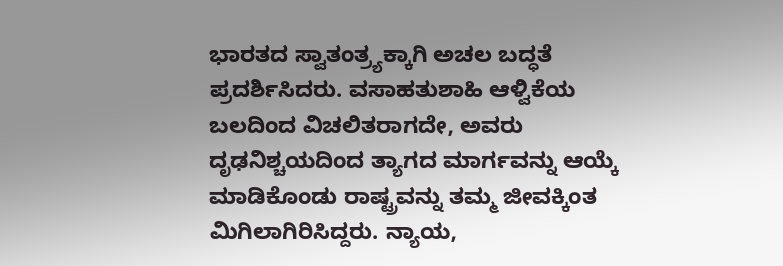ಭಾರತದ ಸ್ವಾತಂತ್ರ್ಯಕ್ಕಾಗಿ ಅಚಲ ಬದ್ಧತೆ ಪ್ರದರ್ಶಿಸಿದರು. ವಸಾಹತುಶಾಹಿ ಆಳ್ವಿಕೆಯ ಬಲದಿಂದ ವಿಚಲಿತರಾಗದೇ, ಅವರು ದೃಢನಿಶ್ಚಯದಿಂದ ತ್ಯಾಗದ ಮಾರ್ಗವನ್ನು ಆಯ್ಕೆ ಮಾಡಿಕೊಂಡು ರಾಷ್ಟ್ರವನ್ನು ತಮ್ಮ ಜೀವಕ್ಕಿಂತ ಮಿಗಿಲಾಗಿರಿಸಿದ್ದರು. ನ್ಯಾಯ,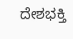ದೇಶಭಕ್ತಿ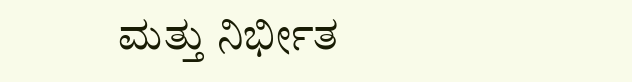ಮತ್ತು ನಿರ್ಭೀತ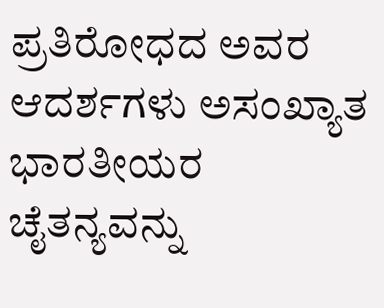ಪ್ರತಿರೋಧದ ಅವರ ಆದರ್ಶಗಳು ಅಸಂಖ್ಯಾತ ಭಾರತೀಯರ ಚೈತನ್ಯವನ್ನು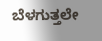ಬೆಳಗುತ್ತಲೇ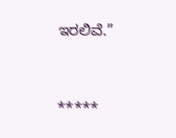ಇರಲಿವೆ.”



*****